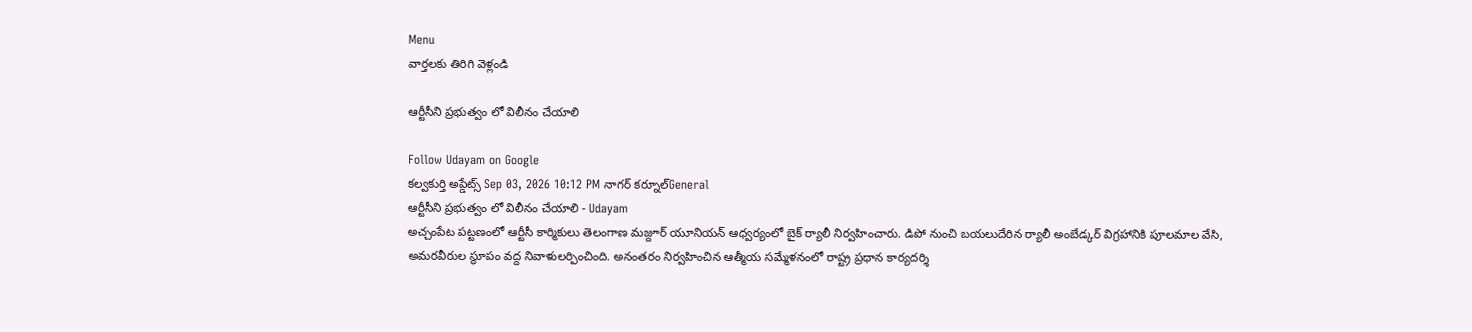Menu
వార్తలకు తిరిగి వెళ్లండి

ఆర్టీసీని ప్రభుత్వం లో విలీనం చేయాలి

Follow Udayam on Google
కల్వకుర్తి అప్డేట్స్ Sep 03, 2026 10:12 PM నాగర్ కర్నూల్General
ఆర్టీసీని ప్రభుత్వం లో విలీనం చేయాలి - Udayam
అచ్చంపేట పట్టణంలో ఆర్టీసీ కార్మికులు తెలంగాణ మజ్దూర్‌ యూనియన్‌ ఆధ్వర్యంలో బైక్‌ ర్యాలీ నిర్వహించారు. డిపో నుంచి బయలుదేరిన ర్యాలీ అంబేడ్కర్ విగ్రహానికి పూలమాల వేసి, అమరవీరుల స్థూపం వద్ద నివాళులర్పించింది. అనంతరం నిర్వహించిన ఆత్మీయ సమ్మేళనంలో రాష్ట్ర ప్రధాన కార్యదర్శి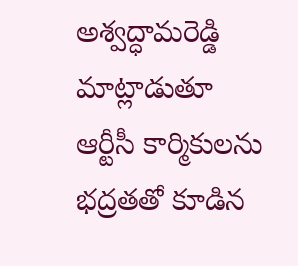అశ్వద్ధామరెడ్డి మాట్లాడుతూ ఆర్టీసీ కార్మికులను భద్రతతో కూడిన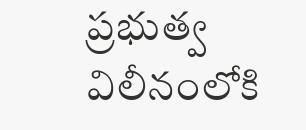ప్రభుత్వ విలీనంలోకి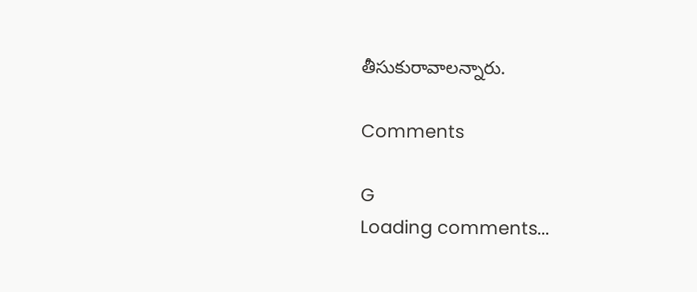తీసుకురావాలన్నారు.

Comments

G
Loading comments...